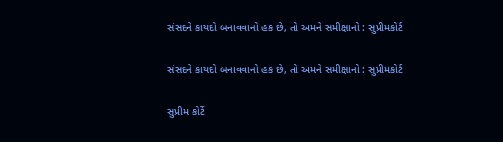સંસદને કાયદો બનાવવાનો હક છે, તો અમને સમીક્ષાનો : સુપ્રીમકોર્ટ

સંસદને કાયદો બનાવવાનો હક છે, તો અમને સમીક્ષાનો : સુપ્રીમકોર્ટ

સુપ્રીમ કોર્ટે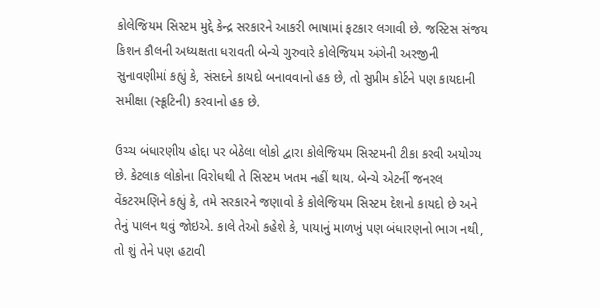કોલેજિયમ સિસ્ટમ મુદ્દે કેન્દ્ર સરકારને આકરી ભાષામાં ફટકાર લગાવી છે. જસ્ટિસ સંજય કિશન કૌલની અધ્યક્ષતા ધરાવતી બેન્ચે ગુરુવારે કોલેજિયમ અંગેની અરજીની સુનાવણીમાં કહ્યું કે, સંસદને કાયદો બનાવવાનો હક છે, તો સુપ્રીમ કોર્ટને પણ કાયદાની સમીક્ષા (સ્ક્રૂટિની) કરવાનો હક છે.

ઉચ્ચ બંધારણીય હોદ્દા પર બેઠેલા લોકો દ્વારા કોલેજિયમ સિસ્ટમની ટીકા કરવી અયોગ્ય છે. કેટલાક લોકોના વિરોધથી તે સિસ્ટમ ખતમ નહીં થાય. બેન્ચે એટર્ની જનરલ વેંકટરમણિને કહ્યું કે, તમે સરકારને જણાવો કે કોલેજિયમ સિસ્ટમ દેશનો કાયદો છે અને તેનું પાલન થવું જોઇએ. કાલે તેઓ કહેશે કે, પાયાનું માળખું પણ બંધારણનો ભાગ નથી, તો શું તેને પણ હટાવી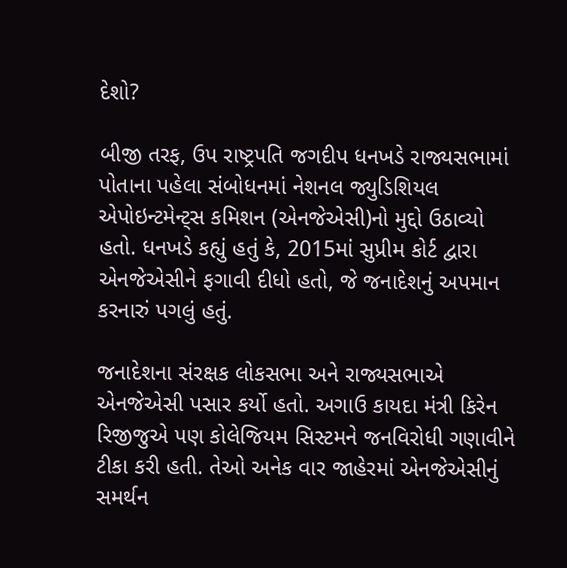દેશો?

બીજી તરફ, ઉપ રાષ્ટ્રપતિ જગદીપ ધનખડે રાજ્યસભામાં પોતાના પહેલા સંબોધનમાં નેશનલ જ્યુડિશિયલ એપોઇન્ટમેન્ટ્સ કમિશન (એનજેએસી)નો મુદ્દો ઉઠાવ્યો હતો. ધનખડે કહ્યું હતું કે, 2015માં સુપ્રીમ કોર્ટ દ્વારા એનજેએસીને ફગાવી દીધો હતો, જે જનાદેશનું અપમાન કરનારું પગલું હતું.

જનાદેશના સંરક્ષક લોકસભા અને રાજ્યસભાએ એનજેએસી પસાર કર્યો હતો. અગાઉ કાયદા મંત્રી કિરેન રિજીજુએ પણ કોલેજિયમ સિસ્ટમને જનવિરોધી ગણાવીને ટીકા કરી હતી. તેઓ અનેક વાર જાહેરમાં એનજેએસીનું સમર્થન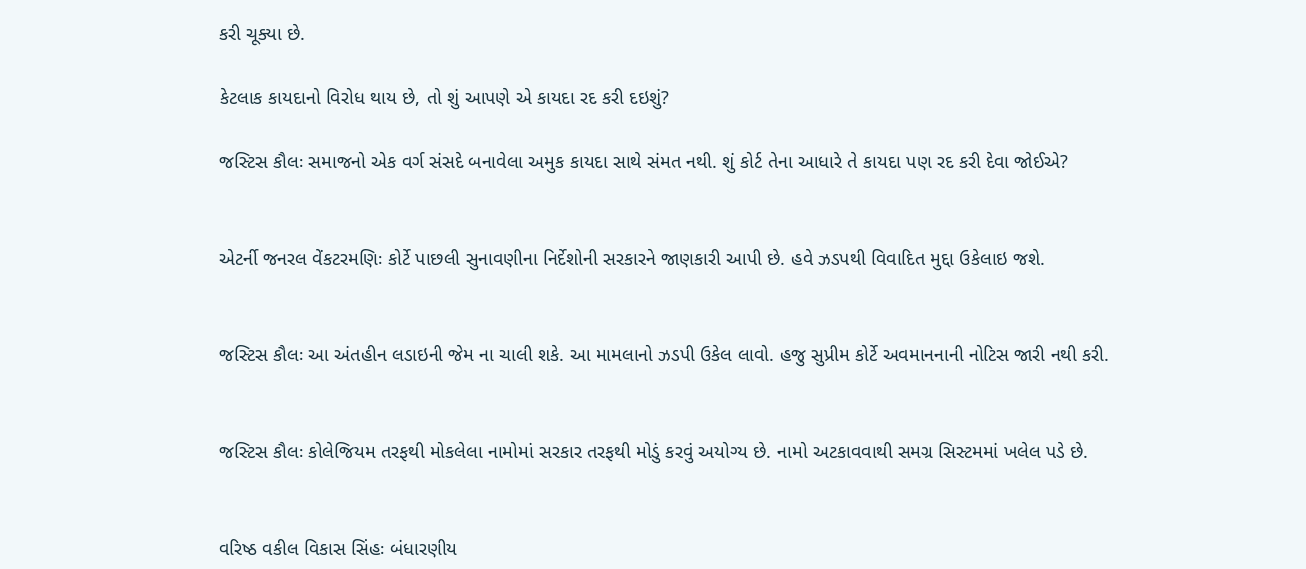કરી ચૂક્યા છે.

કેટલાક કાયદાનો વિરોધ થાય છે, તો શું આપણે એ કાયદા રદ કરી દઇશું?

જસ્ટિસ કૌલઃ સમાજનો એક વર્ગ સંસદે બનાવેલા અમુક કાયદા સાથે સંમત નથી. શું કોર્ટ તેના આધારે તે કાયદા પણ રદ કરી દેવા જોઈએ?


એટર્ની જનરલ વેંકટરમણિઃ કોર્ટે પાછલી સુનાવણીના નિર્દેશોની સરકારને જાણકારી આપી છે. હવે ઝડપથી વિવાદિત મુદ્દા ઉકેલાઇ જશે.


જસ્ટિસ કૌલઃ આ અંતહીન લડાઇની જેમ ના ચાલી શકે. આ મામલાનો ઝડપી ઉકેલ લાવો. હજુ સુપ્રીમ કોર્ટે અવમાનનાની નોટિસ જારી નથી કરી.


જસ્ટિસ કૌલઃ કોલેજિયમ તરફથી મોકલેલા નામોમાં સરકાર તરફથી મોડું કરવું અયોગ્ય છે. નામો અટકાવવાથી સમગ્ર સિસ્ટમમાં ખલેલ પડે છે.


વરિષ્ઠ વકીલ વિકાસ સિંહઃ બંધારણીય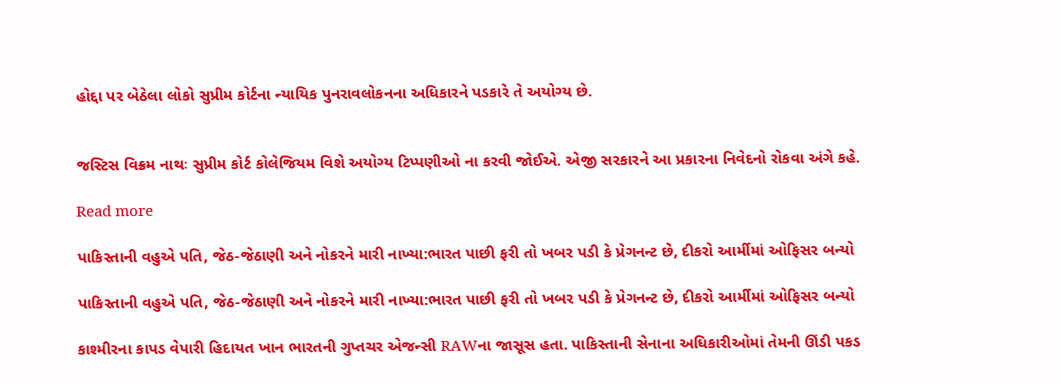હોદ્દા પર બેઠેલા લોકો સુપ્રીમ કોર્ટના ન્યાયિક પુનરાવલોકનના અધિકારને પડકારે તે અયોગ્ય છે.


જસ્ટિસ વિક્રમ નાથઃ સુપ્રીમ કોર્ટ કોલેજિયમ વિશે અયોગ્ય ટિપ્પણીઓ ના કરવી જોઈએ. એજી સરકારને આ પ્રકારના નિવેદનો રોકવા અંગે કહે.

Read more

પાકિસ્તાની વહુએ પતિ, જેઠ-જેઠાણી અને નોકરને મારી નાખ્યા:ભારત પાછી ફરી તો ખબર પડી કે પ્રેગનન્ટ છે, દીકરો આર્મીમાં ઓફિસર બન્યો

પાકિસ્તાની વહુએ પતિ, જેઠ-જેઠાણી અને નોકરને મારી નાખ્યા:ભારત પાછી ફરી તો ખબર પડી કે પ્રેગનન્ટ છે, દીકરો આર્મીમાં ઓફિસર બન્યો

કાશ્મીરના કાપડ વેપારી હિદાયત ખાન ભારતની ગુપ્તચર એજન્સી RAWના જાસૂસ હતા. પાકિસ્તાની સેનાના અધિકારીઓમાં તેમની ઊંડી પકડ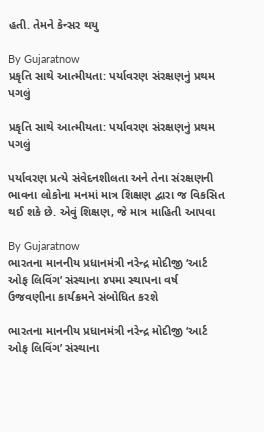હતી. તેમને કેન્સર થયુ

By Gujaratnow
પ્રકૃતિ સાથે આત્મીયતા: પર્યાવરણ સંરક્ષણનું પ્રથમ પગલું

પ્રકૃતિ સાથે આત્મીયતા: પર્યાવરણ સંરક્ષણનું પ્રથમ પગલું

પર્યાવરણ પ્રત્યે સંવેદનશીલતા અને તેના સંરક્ષણની ભાવના લોકોના મનમાં માત્ર શિક્ષણ દ્વારા જ વિકસિત થઈ શકે છે. એવું શિક્ષણ, જે માત્ર માહિતી આપવા

By Gujaratnow
ભારતના માનનીય પ્રધાનમંત્રી નરેન્દ્ર મોદીજી ‘આર્ટ ઓફ લિવિંગ’ સંસ્થાના ૪૫મા સ્થાપના વર્ષ ઉજવણીના કાર્યક્રમને સંબોધિત કરશે

ભારતના માનનીય પ્રધાનમંત્રી નરેન્દ્ર મોદીજી ‘આર્ટ ઓફ લિવિંગ’ સંસ્થાના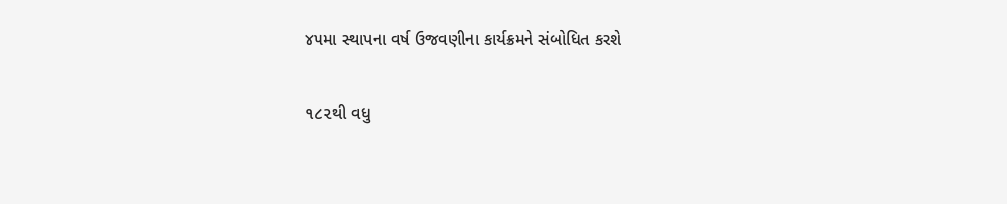૪૫મા સ્થાપના વર્ષ ઉજવણીના કાર્યક્રમને સંબોધિત કરશે

૧૮૨થી વધુ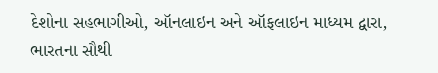દેશોના સહભાગીઓ, ઑનલાઇન અને ઑફલાઇન માધ્યમ દ્વારા, ભારતના સૌથી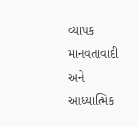વ્યાપક માનવતાવાદી અને આધ્યાત્મિક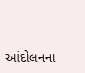આંદોલનના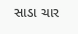સાડા ચાર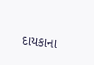દાયકાના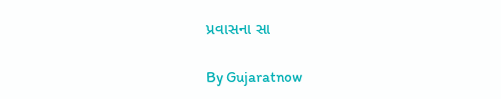પ્રવાસના સા

By Gujaratnow